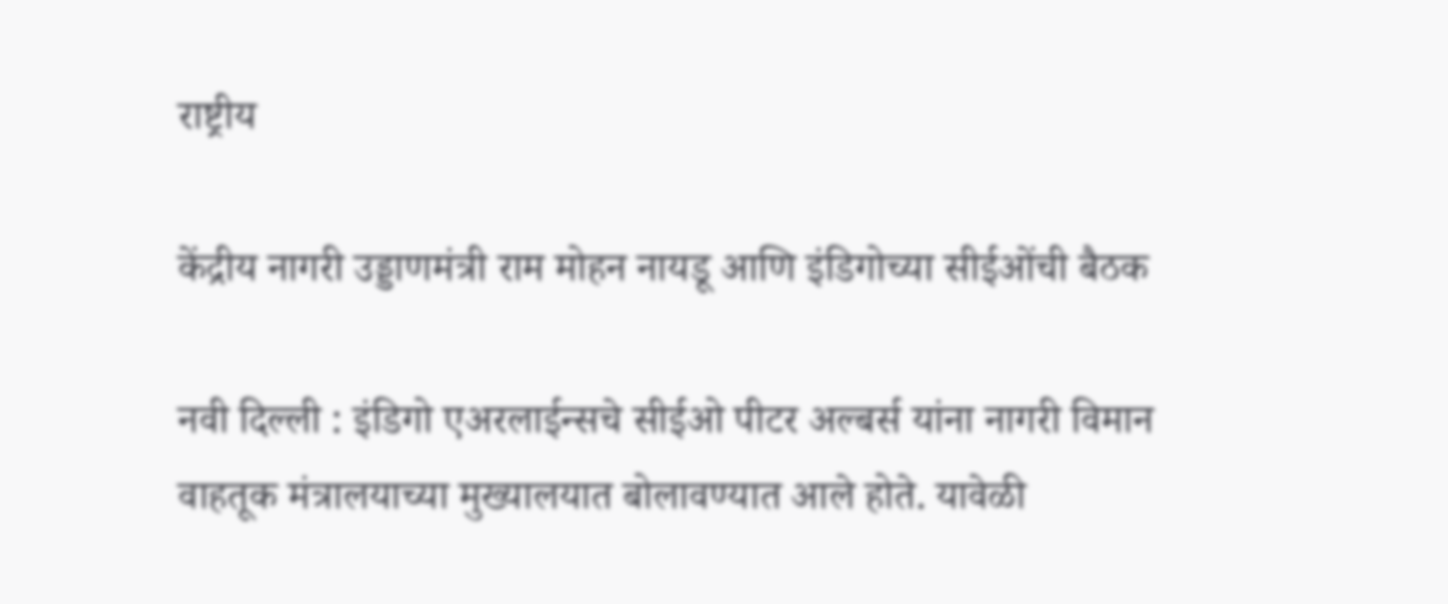राष्ट्रीय

केंद्रीय नागरी उड्डाणमंत्री राम मोहन नायडू आणि इंडिगोच्या सीईओंची बैठक

नवी दिल्ली : इंडिगो एअरलाईन्सचे सीईओ पीटर अल्बर्स यांना नागरी विमान वाहतूक मंत्रालयाच्या मुख्यालयात बोलावण्यात आले होते. यावेळी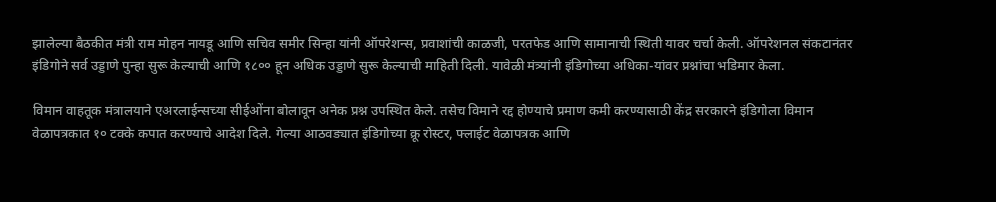झालेल्या बैठकीत मंत्री राम मोहन नायडू आणि सचिव समीर सिन्हा यांनी ऑपरेशन्स, प्रवाशांची काळजी, परतफेड आणि सामानाची स्थिती यावर चर्चा केली. ऑपरेशनल संकटानंतर इंडिगोने सर्व उड्डाणे पुन्हा सुरू केल्याची आणि १८०० हून अधिक उड्डाणे सुरू केल्याची माहिती दिली. यावेळी मंत्र्यांनी इंडिगोच्या अधिका-यांवर प्रश्नांचा भडिमार केला.

विमान वाहतूक मंत्रालयाने एअरलाईन्सच्या सीईओंना बोलावून अनेक प्रश्न उपस्थित केले. तसेच विमाने रद्द होण्याचे प्रमाण कमी करण्यासाठी केंद्र सरकारने इंडिगोला विमान वेळापत्रकात १० टक्के कपात करण्याचे आदेश दिले. गेल्या आठवड्यात इंडिगोच्या क्रू रोस्टर, फ्लाईट वेळापत्रक आणि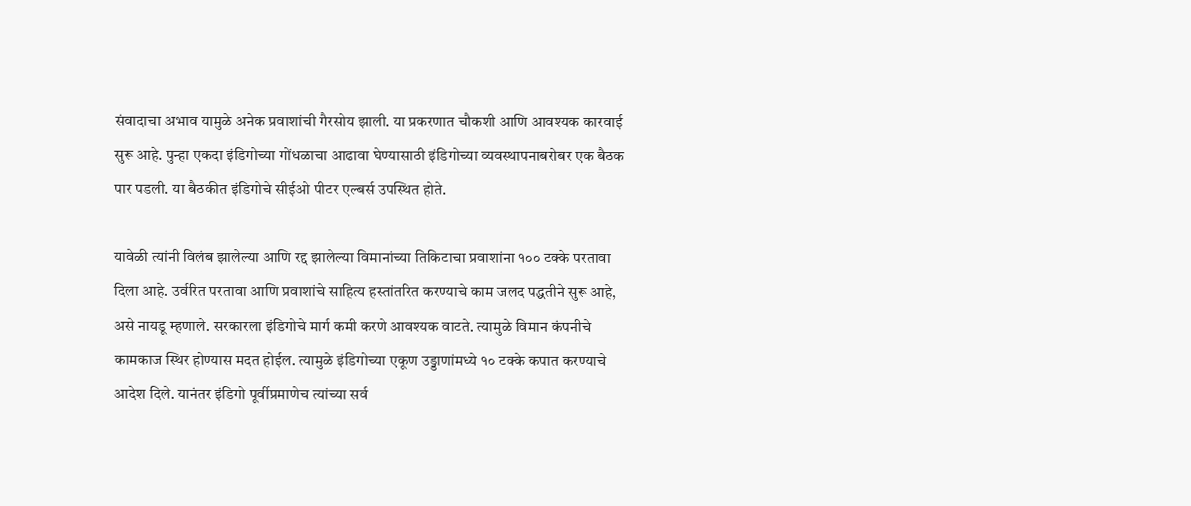संवादाचा अभाव यामुळे अनेक प्रवाशांची गैरसोय झाली. या प्रकरणात चौकशी आणि आवश्यक कारवाई सुरू आहे. पुन्हा एकदा इंडिगोच्या गोंधळाचा आढावा घेण्यासाठी इंडिगोच्या व्यवस्थापनाबरोबर एक बैठक पार पडली. या बैठकीत इंडिगोचे सीईओ पीटर एल्बर्स उपस्थित होते.

यावेळी त्यांनी विलंब झालेल्या आणि रद्द झालेल्या विमानांच्या तिकिटाचा प्रवाशांना १०० टक्के परतावा दिला आहे. उर्वरित परतावा आणि प्रवाशांचे साहित्य हस्तांतरित करण्याचे काम जलद पद्धतीने सुरू आहे, असे नायडू म्हणाले. सरकारला इंडिगोचे मार्ग कमी करणे आवश्यक वाटते. त्यामुळे विमान कंपनीचे कामकाज स्थिर होण्यास मदत होईल. त्यामुळे इंडिगोच्या एकूण उड्डाणांमध्ये १० टक्के कपात करण्याचे आदेश दिले. यानंतर इंडिगो पूर्वीप्रमाणेच त्यांच्या सर्व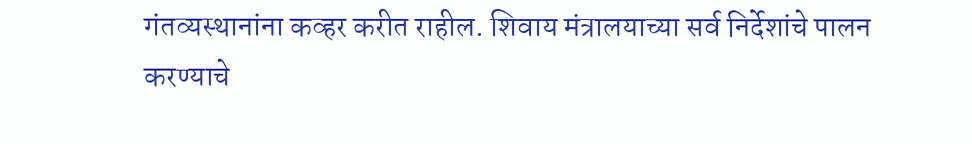गंतव्यस्थानांना कव्हर करीत राहील. शिवाय मंत्रालयाच्या सर्व निर्देशांचे पालन करण्याचे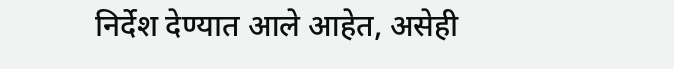निर्देश देण्यात आले आहेत, असेही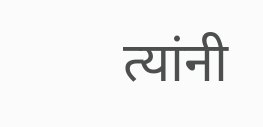त्यांनी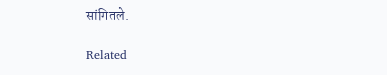सांगितले.

Related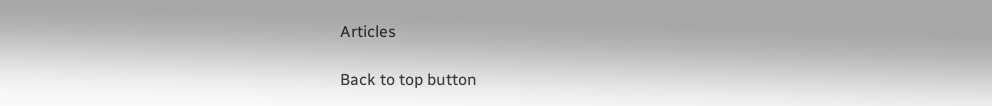Articles

Back to top button